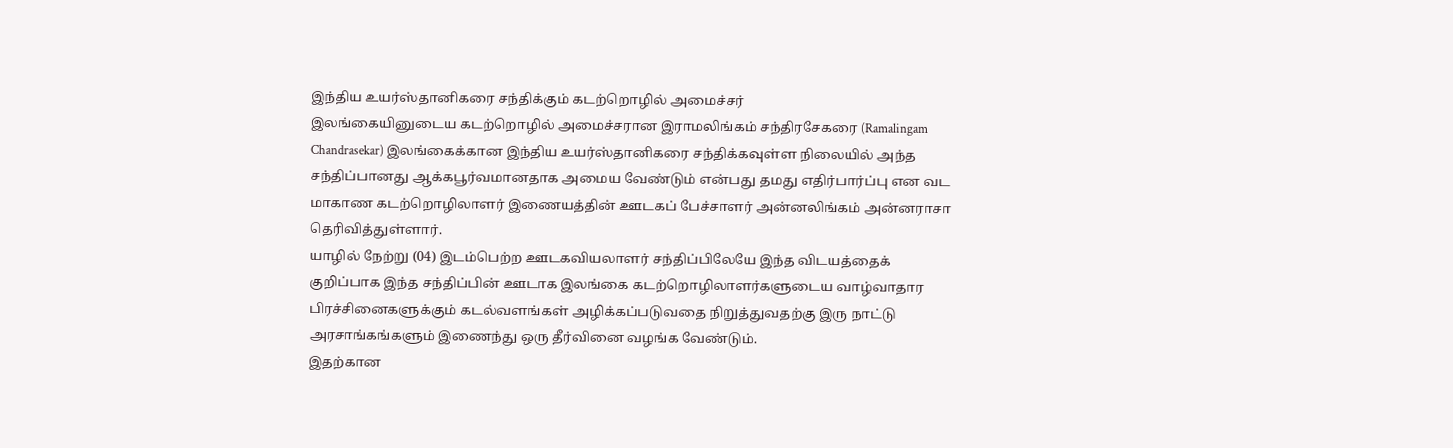இந்திய உயர்ஸ்தானிகரை சந்திக்கும் கடற்றொழில் அமைச்சர்
இலங்கையினுடைய கடற்றொழில் அமைச்சரான இராமலிங்கம் சந்திரசேகரை (Ramalingam Chandrasekar) இலங்கைக்கான இந்திய உயர்ஸ்தானிகரை சந்திக்கவுள்ள நிலையில் அந்த சந்திப்பானது ஆக்கபூர்வமானதாக அமைய வேண்டும் என்பது தமது எதிர்பார்ப்பு என வட மாகாண கடற்றொழிலாளர் இணையத்தின் ஊடகப் பேச்சாளர் அன்னலிங்கம் அன்னராசா தெரிவித்துள்ளார்.
யாழில் நேற்று (04) இடம்பெற்ற ஊடகவியலாளர் சந்திப்பிலேயே இந்த விடயத்தைக்
குறிப்பாக இந்த சந்திப்பின் ஊடாக இலங்கை கடற்றொழிலாளர்களுடைய வாழ்வாதார பிரச்சினைகளுக்கும் கடல்வளங்கள் அழிக்கப்படுவதை நிறுத்துவதற்கு இரு நாட்டு அரசாங்கங்களும் இணைந்து ஒரு தீர்வினை வழங்க வேண்டும்.
இதற்கான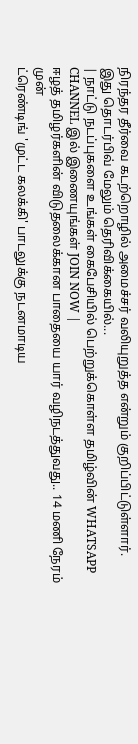நிரந்தர தீர்வை கடற்றொழில் அமைச்சர் வலியுறுத்த என்றும் குறிப்பிட்டுள்ளார்.
இது தொடர்பிவ் மேலும் தெரிவிக்கையில்...
| நாட்டு நடப்புகளை உங்கள் கைபேசியில் பெற்றுக்கொள்ள தமிழ்வின் WHATSAPP CHANNEL இல் இணையுங்கள் JOIN NOW |
ஈழத் தமிழர்களின் விடுதலைக்கான பாதையை யார் வழிநடத்துவது.. 14 மணி நேரம் முன்
ட்ரெண்டிங் 'முட்ட கலக்கி' பாடலுக்கு நடனமாடிய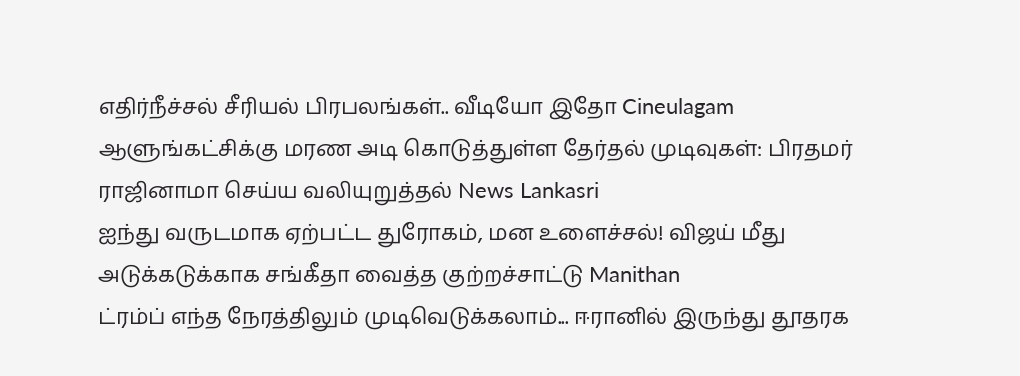எதிர்நீச்சல் சீரியல் பிரபலங்கள்.. வீடியோ இதோ Cineulagam
ஆளுங்கட்சிக்கு மரண அடி கொடுத்துள்ள தேர்தல் முடிவுகள்: பிரதமர் ராஜினாமா செய்ய வலியுறுத்தல் News Lankasri
ஐந்து வருடமாக ஏற்பட்ட துரோகம், மன உளைச்சல்! விஜய் மீது அடுக்கடுக்காக சங்கீதா வைத்த குற்றச்சாட்டு Manithan
ட்ரம்ப் எந்த நேரத்திலும் முடிவெடுக்கலாம்... ஈரானில் இருந்து தூதரக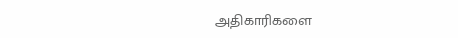அதிகாரிகளை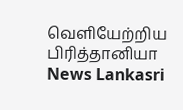வெளியேற்றிய பிரித்தானியா News Lankasri